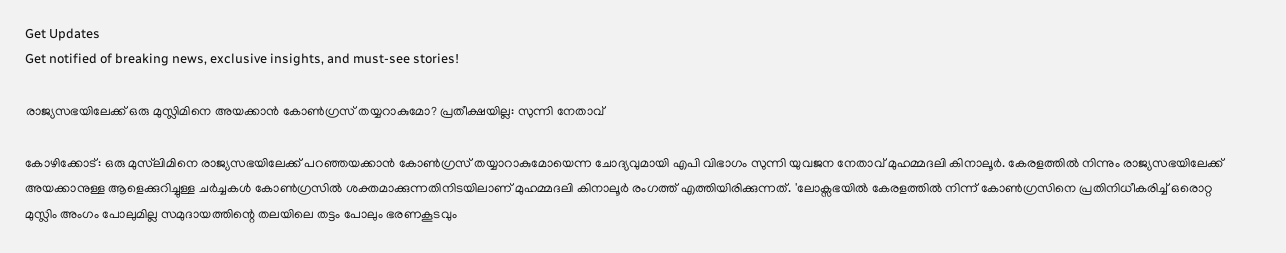Get Updates
Get notified of breaking news, exclusive insights, and must-see stories!

രാജ്യസഭയിലേക്ക് ഒരു മുസ്ലിമിനെ അയക്കാൻ കോണ്‍ഗ്രസ് തയ്യറാകുമോ? പ്രതീക്ഷയില്ല: സുന്നി നേതാവ്

കോഴിക്കോട്: ഒരു മുസ്‌ലിമിനെ രാജ്യസഭയിലേക്ക് പറഞ്ഞയക്കാൻ കോൺഗ്രസ് തയ്യാറാകുമോയെന്ന ചോദ്യവുമായി എപി വിഭാഗം സുന്നി യുവജന നേതാവ് മുഹമ്മദലി കിനാലൂർ. കേരളത്തില്‍ നിന്നും രാജ്യസഭയിലേക്ക് അയക്കാനുള്ള ആളെക്കുറിച്ചുള്ള ചർച്ചകള്‍ കോണ്‍ഗ്രസില്‍ ശക്തമാക്കുന്നതിനിടയിലാണ് മുഹമ്മദലി കിനാലൂർ രംഗത്ത് എത്തിയിരിക്കുന്നത്. 'ലോക്സഭയിൽ കേരളത്തിൽ നിന്ന് കോൺഗ്രസിനെ പ്രതിനിധീകരിച്ച് ഒരൊറ്റ മുസ്ലിം അംഗം പോലുമില്ല സമുദായത്തിന്റെ തലയിലെ തട്ടം പോലും ഭരണകൂടവും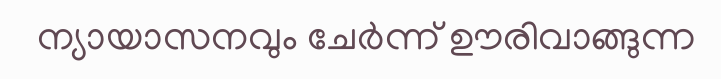ന്യായാസനവും ചേർന്ന് ഊരിവാങ്ങുന്ന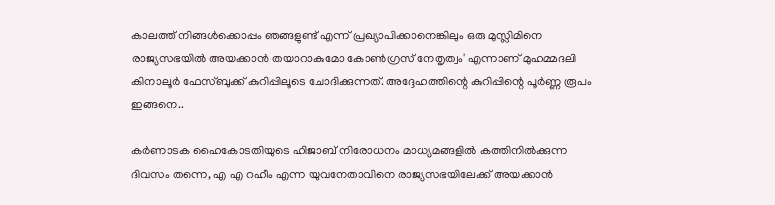കാലത്ത് നിങ്ങൾക്കൊപ്പം ഞങ്ങളുണ്ട് എന്ന് പ്രഖ്യാപിക്കാനെങ്കിലും ഒരു മുസ്ലിമിനെ രാജ്യസഭയിൽ അയക്കാൻ തയാറാകുമോ കോൺഗ്രസ്‌ നേതൃത്വം' എന്നാണ് മുഹമ്മദലി കിനാലൂർ ഫേസ്ബുക്ക് കുറിപ്പിലൂടെ ചോദിക്കുന്നത്. അദ്ദേഹത്തിന്റെ കുറിപ്പിന്റെ പൂർണ്ണ രൂപം ഇങ്ങനെ..

കർണാടക ഹൈകോടതിയുടെ ഹിജാബ് നിരോധനം മാധ്യമങ്ങളിൽ കത്തിനിൽക്കുന്ന ദിവസം തന്നെ, എ എ റഹീം എന്ന യുവനേതാവിനെ രാജ്യസഭയിലേക്ക് അയക്കാൻ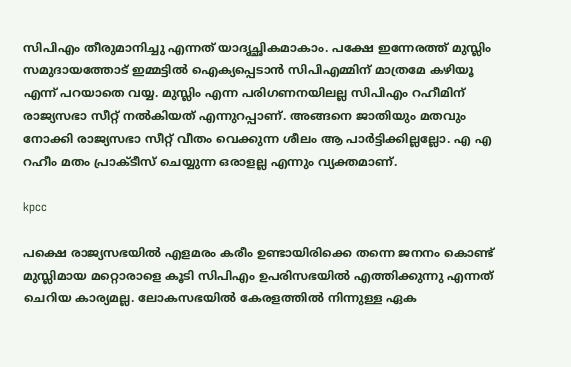സിപിഎം തീരുമാനിച്ചു എന്നത് യാദൃച്ഛികമാകാം. പക്ഷേ ഇന്നേരത്ത് മുസ്ലിം സമുദായത്തോട് ഇമ്മട്ടിൽ ഐക്യപ്പെടാൻ സിപിഎമ്മിന് മാത്രമേ കഴിയൂ എന്ന് പറയാതെ വയ്യ. മുസ്ലിം എന്ന പരിഗണനയിലല്ല സിപിഎം റഹീമിന് രാജ്യസഭാ സീറ്റ് നൽകിയത് എന്നുറപ്പാണ്. അങ്ങനെ ജാതിയും മതവും നോക്കി രാജ്യസഭാ സീറ്റ് വീതം വെക്കുന്ന ശീലം ആ പാർട്ടിക്കില്ലല്ലോ. എ എ റഹീം മതം പ്രാക്ടീസ് ചെയ്യുന്ന ഒരാളല്ല എന്നും വ്യക്തമാണ്.

kpcc

പക്ഷെ രാജ്യസഭയിൽ എളമരം കരീം ഉണ്ടായിരിക്കെ തന്നെ ജനനം കൊണ്ട് മുസ്ലിമായ മറ്റൊരാളെ കൂടി സിപിഎം ഉപരിസഭയിൽ എത്തിക്കുന്നു എന്നത് ചെറിയ കാര്യമല്ല. ലോകസഭയിൽ കേരളത്തിൽ നിന്നുള്ള ഏക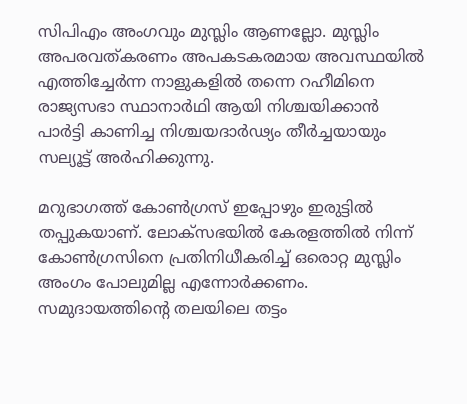സിപിഎം അംഗവും മുസ്ലിം ആണല്ലോ. മുസ്ലിം അപരവത്കരണം അപകടകരമായ അവസ്ഥയിൽ എത്തിച്ചേർന്ന നാളുകളിൽ തന്നെ റഹീമിനെ രാജ്യസഭാ സ്ഥാനാർഥി ആയി നിശ്ചയിക്കാൻ പാർട്ടി കാണിച്ച നിശ്ചയദാർഢ്യം തീർച്ചയായും സല്യൂട്ട് അർഹിക്കുന്നു.

മറുഭാഗത്ത് കോൺഗ്രസ് ഇപ്പോഴും ഇരുട്ടിൽ തപ്പുകയാണ്. ലോക്സഭയിൽ കേരളത്തിൽ നിന്ന് കോൺഗ്രസിനെ പ്രതിനിധീകരിച്ച് ഒരൊറ്റ മുസ്ലിം അംഗം പോലുമില്ല എന്നോർക്കണം. സമുദായത്തിന്റെ തലയിലെ തട്ടം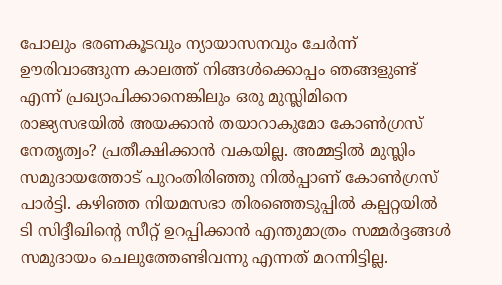പോലും ഭരണകൂടവും ന്യായാസനവും ചേർന്ന് ഊരിവാങ്ങുന്ന കാലത്ത് നിങ്ങൾക്കൊപ്പം ഞങ്ങളുണ്ട് എന്ന് പ്രഖ്യാപിക്കാനെങ്കിലും ഒരു മുസ്ലിമിനെ രാജ്യസഭയിൽ അയക്കാൻ തയാറാകുമോ കോൺഗ്രസ്‌ നേതൃത്വം? പ്രതീക്ഷിക്കാൻ വകയില്ല. അമ്മട്ടിൽ മുസ്ലിം സമുദായത്തോട് പുറംതിരിഞ്ഞു നിൽപ്പാണ് കോൺഗ്രസ്‌ പാർട്ടി. കഴിഞ്ഞ നിയമസഭാ തിരഞ്ഞെടുപ്പിൽ കല്പറ്റയിൽ ടി സിദ്ദീഖിന്റെ സീറ്റ് ഉറപ്പിക്കാൻ എന്തുമാത്രം സമ്മർദ്ദങ്ങൾ സമുദായം ചെലുത്തേണ്ടിവന്നു എന്നത് മറന്നിട്ടില്ല.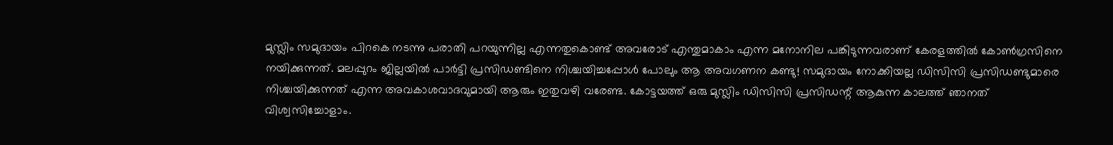മുസ്ലിം സമുദായം പിറകെ നടന്നു പരാതി പറയുന്നില്ല എന്നതുകൊണ്ട് അവരോട് എന്തുമാകാം എന്ന മനോനില പങ്കിടുന്നവരാണ് കേരളത്തിൽ കോൺഗ്രസിനെ നയിക്കുന്നത്. മലപ്പുറം ജില്ലയിൽ പാർട്ടി പ്രസിഡണ്ടിനെ നിശ്ചയിച്ചപ്പോൾ പോലും ആ അവഗണന കണ്ടു! സമുദായം നോക്കിയല്ല ഡിസിസി പ്രസിഡണ്ടുമാരെ നിശ്ചയിക്കുന്നത് എന്ന അവകാശവാദവുമായി ആരും ഇതുവഴി വരേണ്ട. കോട്ടയത്ത് ഒരു മുസ്ലിം ഡിസിസി പ്രസിഡന്റ് ആകുന്ന കാലത്ത് ഞാനത് വിശ്വസിച്ചോളാം.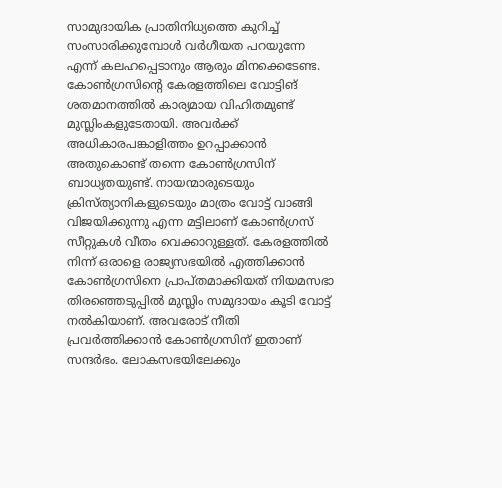സാമുദായിക പ്രാതിനിധ്യത്തെ കുറിച്ച് സംസാരിക്കുമ്പോൾ വർഗീയത പറയുന്നേ എന്ന് കലഹപ്പെടാനും ആരും മിനക്കെടേണ്ട. കോൺഗ്രസിന്റെ കേരളത്തിലെ വോട്ടിങ് ശതമാനത്തിൽ കാര്യമായ വിഹിതമുണ്ട് മുസ്ലിംകളുടേതായി. അവർക്ക് അധികാരപങ്കാളിത്തം ഉറപ്പാക്കാൻ അതുകൊണ്ട് തന്നെ കോൺഗ്രസിന് ബാധ്യതയുണ്ട്. നായന്മാരുടെയും ക്രിസ്ത്യാനികളുടെയും മാത്രം വോട്ട് വാങ്ങി വിജയിക്കുന്നു എന്ന മട്ടിലാണ് കോൺഗ്രസ്‌ സീറ്റുകൾ വീതം വെക്കാറുള്ളത്. കേരളത്തിൽ നിന്ന് ഒരാളെ രാജ്യസഭയിൽ എത്തിക്കാൻ കോൺഗ്രസിനെ പ്രാപ്തമാക്കിയത് നിയമസഭാ തിരഞ്ഞെടുപ്പിൽ മുസ്ലിം സമുദായം കൂടി വോട്ട് നൽകിയാണ്. അവരോട് നീതി പ്രവർത്തിക്കാൻ കോൺഗ്രസിന് ഇതാണ് സന്ദർഭം. ലോകസഭയിലേക്കും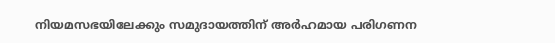നിയമസഭയിലേക്കും സമുദായത്തിന് അർഹമായ പരിഗണന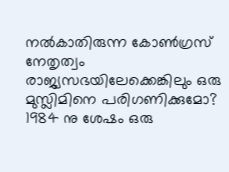നൽകാതിരുന്ന കോൺഗ്രസ്‌ നേതൃത്വം രാജ്യസഭയിലേക്കെങ്കിലും ഒരു മുസ്ലിമിനെ പരിഗണിക്കുമോ? 1984 നു ശേഷം ഒരു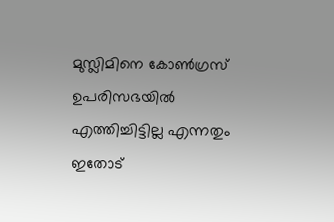മുസ്ലിമിനെ കോൺഗ്രസ്‌ ഉപരിസഭയിൽ എത്തിച്ചിട്ടില്ല എന്നതും ഇതോട്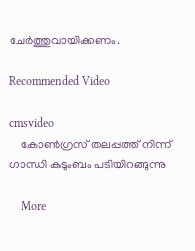ചേർത്തുവായിക്കണം.

Recommended Video

cmsvideo
    കോണ്‍ഗ്രസ് തലപ്പത്ത് നിന്ന് ഗാന്ധി കുടുംബം പടിയിറങ്ങുന്നു

    More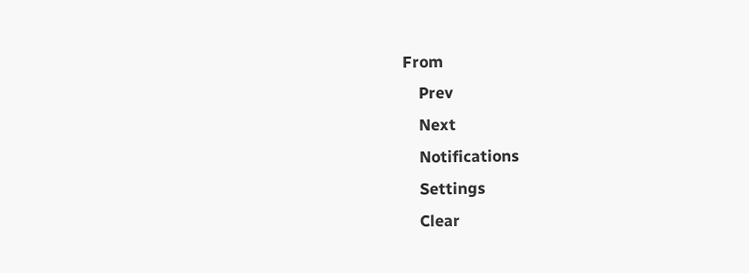From
    Prev
    Next
    Notifications
    Settings
    Clear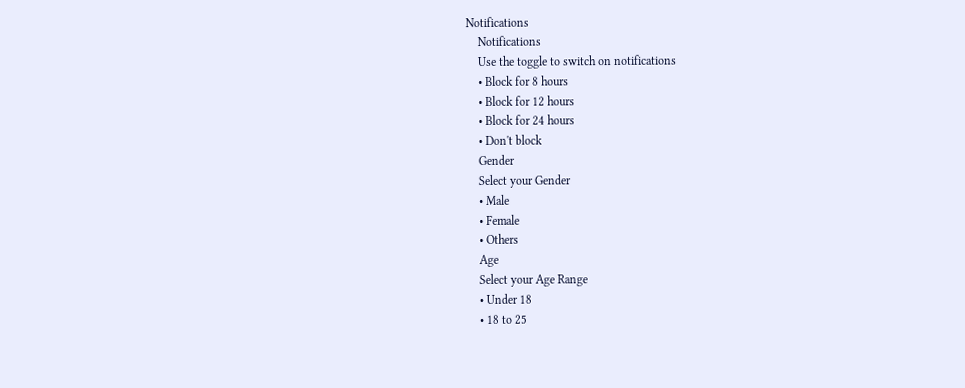Notifications
    Notifications
    Use the toggle to switch on notifications
    • Block for 8 hours
    • Block for 12 hours
    • Block for 24 hours
    • Don't block
    Gender
    Select your Gender
    • Male
    • Female
    • Others
    Age
    Select your Age Range
    • Under 18
    • 18 to 25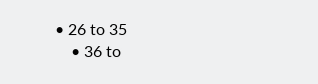• 26 to 35
    • 36 to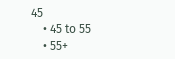45
    • 45 to 55
    • 55+